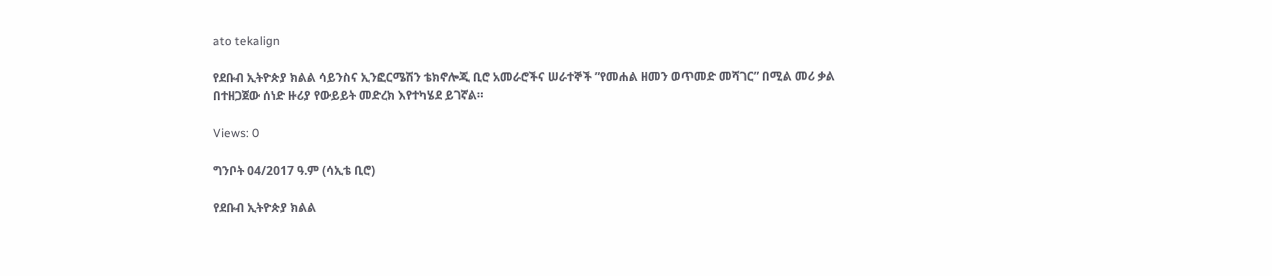ato tekalign

የደቡብ ኢትዮጵያ ክልል ሳይንስና ኢንፎርሜሽን ቴክኖሎጂ ቢሮ አመራሮችና ሠራተኞች ”የመሐል ዘመን ወጥመድ መሻገር” በሚል መሪ ቃል በተዘጋጀው ሰነድ ዙሪያ የውይይት መድረክ እየተካሄደ ይገኛል።

Views: 0

ግንቦት 04/2017 ዓ.ም (ሳኢቴ ቢሮ)

የደቡብ ኢትዮጵያ ክልል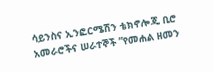ሳይንስና ኢንፎርሜሽን ቴክኖሎጂ ቢሮ አመራሮችና ሠራተኞች ”የመሐል ዘመን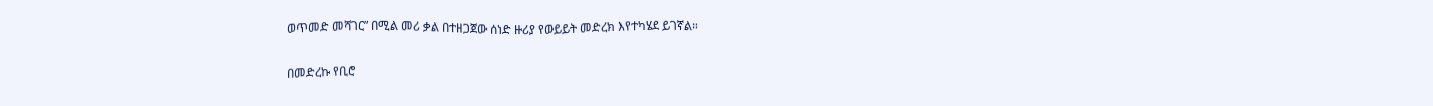ወጥመድ መሻገር” በሚል መሪ ቃል በተዘጋጀው ሰነድ ዙሪያ የውይይት መድረክ እየተካሄደ ይገኛል።

በመድረኩ የቢሮ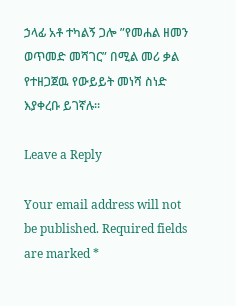ኃላፊ አቶ ተካልኝ ጋሎ ”የመሐል ዘመን ወጥመድ መሻገር” በሚል መሪ ቃል የተዘጋጀዉ የውይይት መነሻ ስነድ እያቀረቡ ይገኛሉ።

Leave a Reply

Your email address will not be published. Required fields are marked *